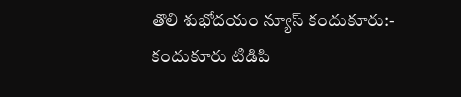తొలి శుభోదయం న్యూస్ కందుకూరు:-
కందుకూరు టిడిపి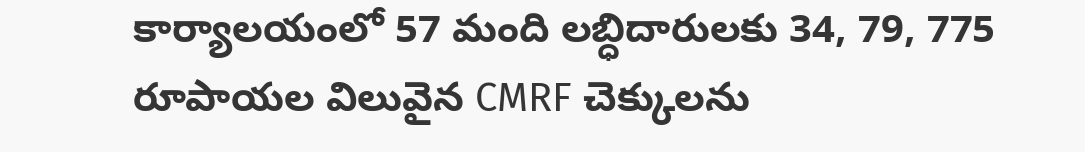కార్యాలయంలో 57 మంది లబ్ధిదారులకు 34, 79, 775 రూపాయల విలువైన CMRF చెక్కులను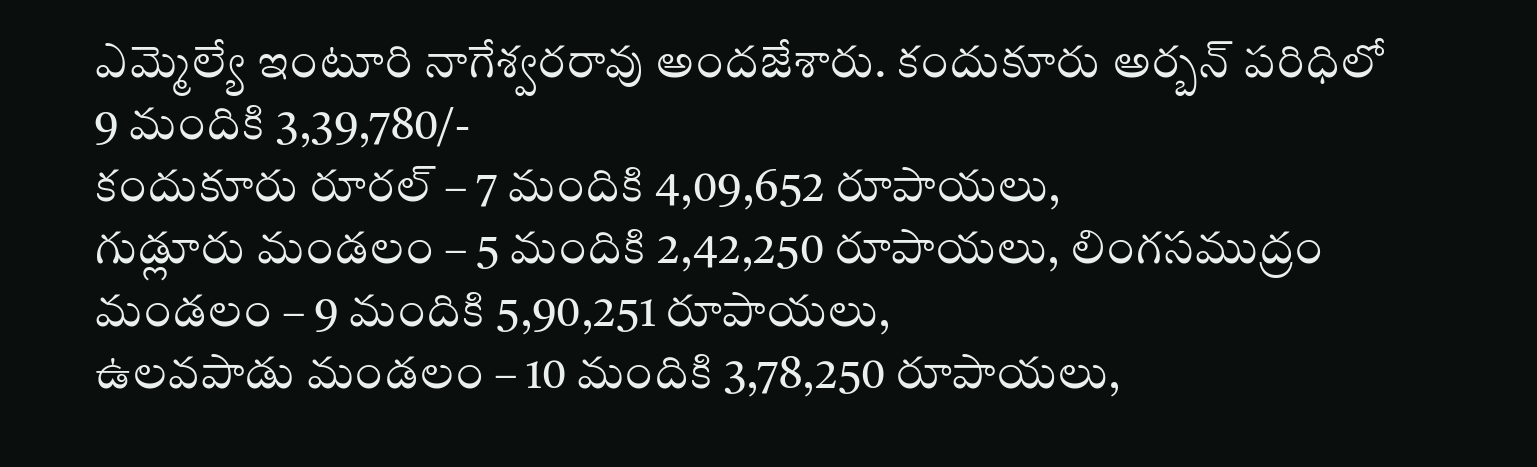ఎమ్మెల్యే ఇంటూరి నాగేశ్వరరావు అందజేశారు. కందుకూరు అర్బన్ పరిధిలో 9 మందికి 3,39,780/-
కందుకూరు రూరల్ – 7 మందికి 4,09,652 రూపాయలు,
గుడ్లూరు మండలం – 5 మందికి 2,42,250 రూపాయలు, లింగసముద్రం మండలం – 9 మందికి 5,90,251 రూపాయలు,
ఉలవపాడు మండలం – 10 మందికి 3,78,250 రూపాయలు,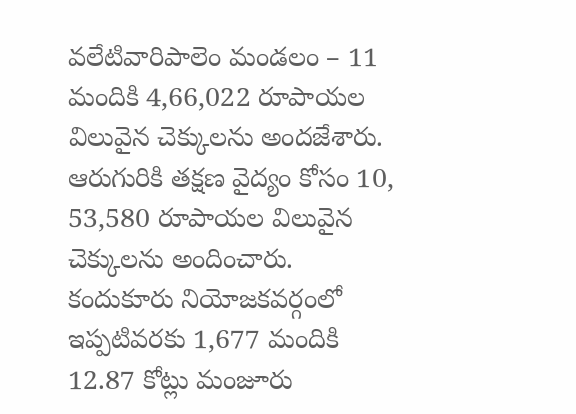వలేటివారిపాలెం మండలం – 11 మందికి 4,66,022 రూపాయల విలువైన చెక్కులను అందజేశారు. ఆరుగురికి తక్షణ వైద్యం కోసం 10, 53,580 రూపాయల విలువైన చెక్కులను అందించారు. కందుకూరు నియోజకవర్గంలో ఇప్పటివరకు 1,677 మందికి 12.87 కోట్లు మంజూరు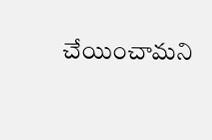చేయించామని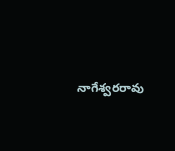నాగేశ్వరరావు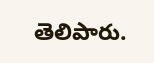తెలిపారు.